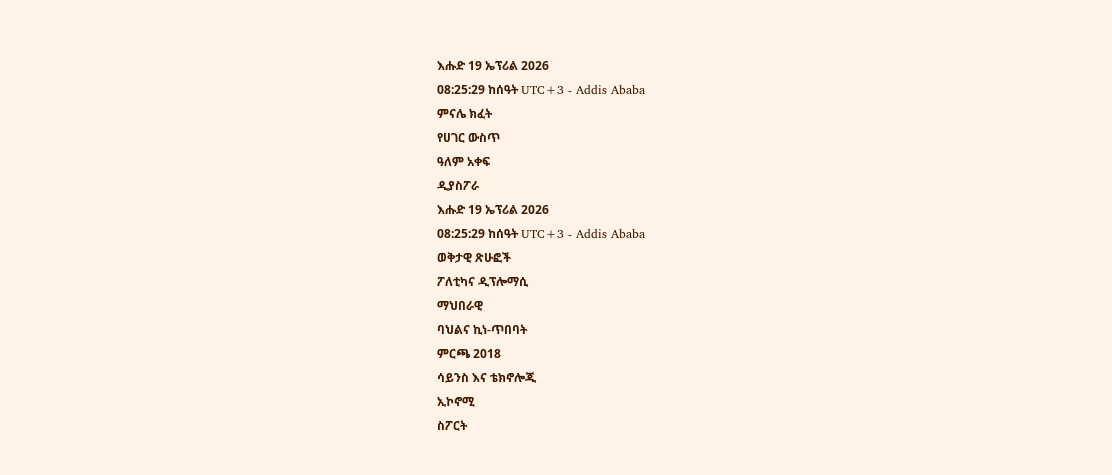እሑድ 19 ኤፕሪል 2026
08:25:29 ከሰዓት UTC+3 - Addis Ababa
ምናሌ ክፈት
የሀገር ውስጥ
ዓለም አቀፍ
ዲያስፖራ
እሑድ 19 ኤፕሪል 2026
08:25:29 ከሰዓት UTC+3 - Addis Ababa
ወቅታዊ ጽሁፎች
ፖለቲካና ዲፕሎማሲ
ማህበራዊ
ባህልና ኪነ-ጥበባት
ምርጫ 2018
ሳይንስ እና ቴክኖሎጂ
ኢኮኖሚ
ስፖርት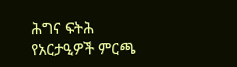ሕግና ፍትሕ
የአርታዒዎች ምርጫ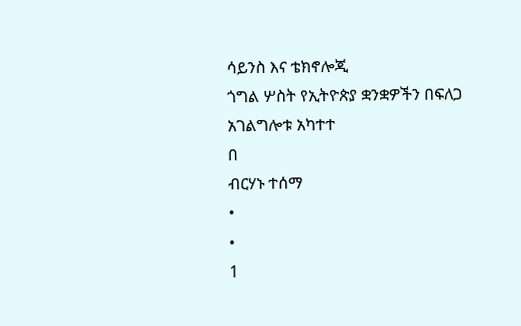ሳይንስ እና ቴክኖሎጂ
ጎግል ሦስት የኢትዮጵያ ቋንቋዎችን በፍለጋ አገልግሎቱ አካተተ
በ
ብርሃኑ ተሰማ
•
•
1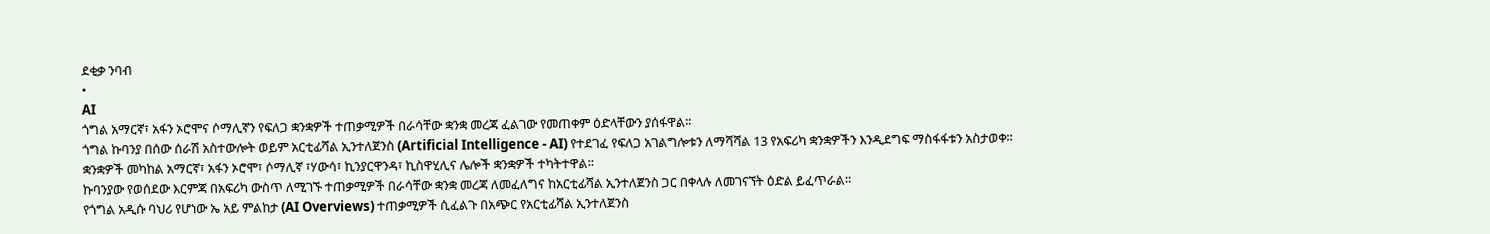ደቂቃ ንባብ
•
AI
ጎግል አማርኛ፣ አፋን ኦሮሞና ሶማሊኛን የፍለጋ ቋንቋዎች ተጠቃሚዎች በራሳቸው ቋንቋ መረጃ ፈልገው የመጠቀም ዕድላቸውን ያሰፋዋል፡፡
ጎግል ኩባንያ በሰው ሰራሽ አስተውሎት ወይም አርቲፊሻል ኢንተለጀንስ (Artificial Intelligence - AI) የተደገፈ የፍለጋ አገልግሎቱን ለማሻሻል 13 የአፍሪካ ቋንቋዎችን እንዲደግፍ ማስፋፋቱን አስታወቀ።
ቋንቋዎች መካከል አማርኛ፣ አፋን ኦሮሞ፣ ሶማሊኛ ፣ሃውሳ፣ ኪንያርዋንዳ፣ ኪስዋሂሊና ሌሎች ቋንቋዎች ተካትተዋል።
ኩባንያው የወሰደው እርምጃ በአፍሪካ ውስጥ ለሚገኙ ተጠቃሚዎች በራሳቸው ቋንቋ መረጃ ለመፈለግና ከአርቲፊሻል ኢንተለጀንስ ጋር በቀላሉ ለመገናኘት ዕድል ይፈጥራል።
የጎግል አዲሱ ባህሪ የሆነው ኤ አይ ምልከታ (AI Overviews) ተጠቃሚዎች ሲፈልጉ በአጭር የአርቲፊሻል ኢንተለጀንስ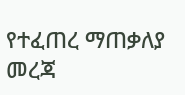የተፈጠረ ማጠቃለያ መረጃ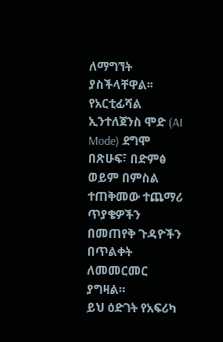ለማግኘት ያስችላቸዋል፡፡
የአርቲፊሻል ኢንተለጀንስ ሞድ (AI Mode) ደግሞ በጽሁፍ፣ በድምፅ ወይም በምስል ተጠቅመው ተጨማሪ ጥያቄዎችን በመጠየቅ ጉዳዮችን በጥልቀት ለመመርመር ያግዛል።
ይህ ዕድገት የአፍሪካ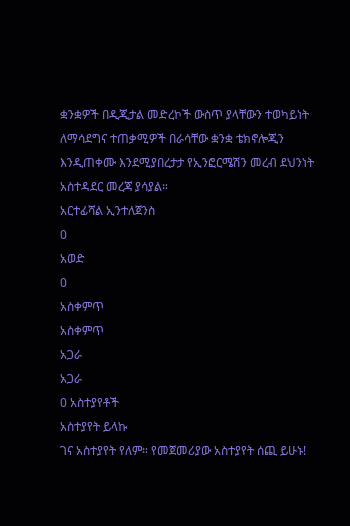ቋንቋዎች በዲጂታል መድረኮች ውስጥ ያላቸውን ተወካይነት ለማሳደግና ተጠቃሚዎች በራሳቸው ቋንቋ ቴክኖሎጂን እንዲጠቀሙ እንደሚያበረታታ የኢንፎርሜሽን መረብ ደህንነት አስተዳደር መረጃ ያሳያል።
አርተፊሻል ኢንተለጀንስ
0
አወድ
0
አስቀምጥ
አስቀምጥ
አጋራ
አጋራ
0 አስተያየቶች
አስተያየት ይላኩ
ገና አስተያየት የለም። የመጀመሪያው አስተያየት ሰጪ ይሁኑ!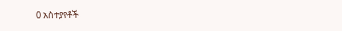0 አስተያየቶች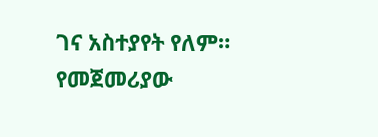ገና አስተያየት የለም። የመጀመሪያው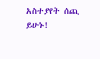አስተያየት ሰጪ ይሁኑ!